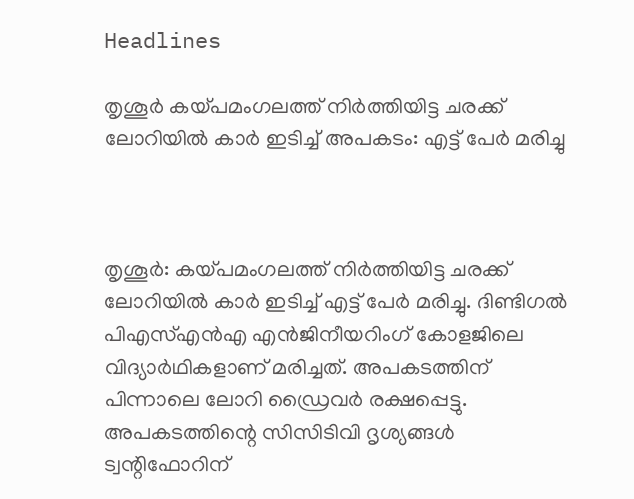Headlines

തൃശൂര്‍ കയ്പമംഗലത്ത് നിര്‍ത്തിയിട്ട ചരക്ക് ലോറിയില്‍ കാര്‍ ഇടിച്ച് അപകടം: എട്ട് പേര്‍ മരിച്ചു



തൃശൂര്‍: കയ്പമംഗലത്ത് നിര്‍ത്തിയിട്ട ചരക്ക് ലോറിയില്‍ കാര്‍ ഇടിച്ച് എട്ട് പേര്‍ മരിച്ചു. ദിണ്ടിഗല്‍ പിഎസ്എന്‍എ എന്‍ജിനീയറിംഗ് കോളജിലെ വിദ്യാര്‍ഥികളാണ് മരിച്ചത്. അപകടത്തിന് പിന്നാലെ ലോറി ഡ്രൈവര്‍ രക്ഷപ്പെട്ടു. അപകടത്തിന്റെ സിസിടിവി ദൃശ്യങ്ങള്‍ ട്വന്റിഫോറിന്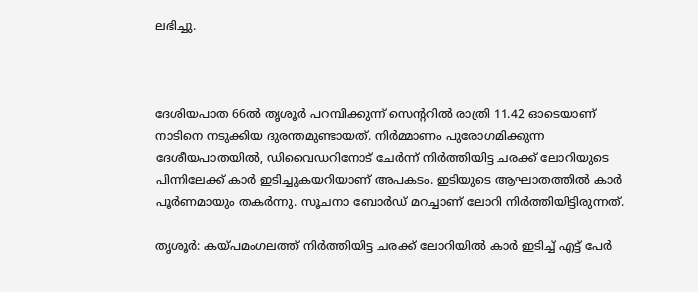ലഭിച്ചു.



ദേശിയപാത 66ല്‍ തൃശൂര്‍ പറമ്പിക്കുന്ന് സെന്ററില്‍ രാത്രി 11.42 ഓടെയാണ് നാടിനെ നടുക്കിയ ദുരന്തമുണ്ടായത്. നിര്‍മ്മാണം പുരോഗമിക്കുന്ന ദേശീയപാതയില്‍, ഡിവൈഡറിനോട് ചേര്‍ന്ന് നിര്‍ത്തിയിട്ട ചരക്ക് ലോറിയുടെ പിന്നിലേക്ക് കാര്‍ ഇടിച്ചുകയറിയാണ് അപകടം. ഇടിയുടെ ആഘാതത്തില്‍ കാര്‍ പൂര്‍ണമായും തകര്‍ന്നു. സൂചനാ ബോര്‍ഡ് മറച്ചാണ് ലോറി നിര്‍ത്തിയിട്ടിരുന്നത്.

തൃശൂര്‍: കയ്പമംഗലത്ത് നിര്‍ത്തിയിട്ട ചരക്ക് ലോറിയില്‍ കാര്‍ ഇടിച്ച് എട്ട് പേര്‍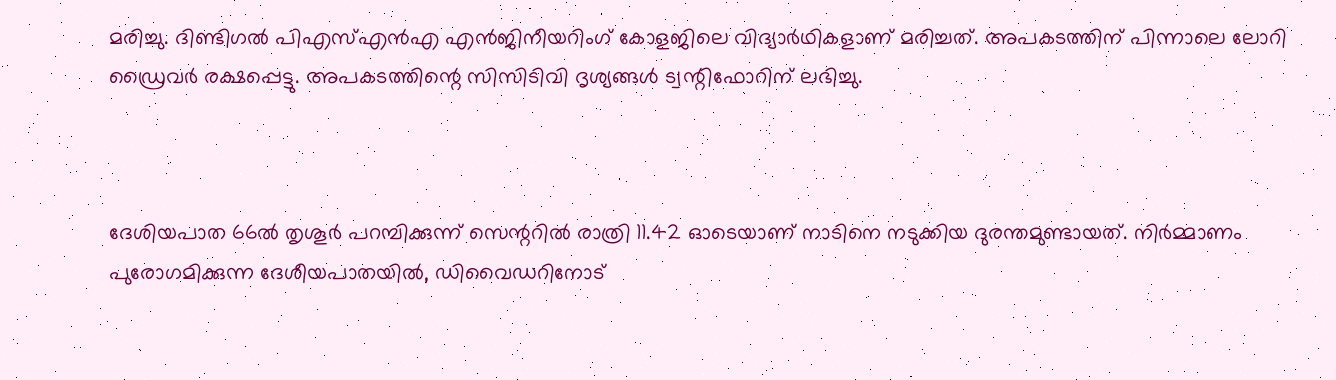മരിച്ചു. ദിണ്ടിഗല്‍ പിഎസ്എന്‍എ എന്‍ജിനീയറിംഗ് കോളജിലെ വിദ്യാര്‍ഥികളാണ് മരിച്ചത്. അപകടത്തിന് പിന്നാലെ ലോറി ഡ്രൈവര്‍ രക്ഷപ്പെട്ടു. അപകടത്തിന്റെ സിസിടിവി ദൃശ്യങ്ങള്‍ ട്വന്റിഫോറിന് ലഭിച്ചു.



ദേശിയപാത 66ല്‍ തൃശൂര്‍ പറമ്പിക്കുന്ന് സെന്ററില്‍ രാത്രി 11.42 ഓടെയാണ് നാടിനെ നടുക്കിയ ദുരന്തമുണ്ടായത്. നിര്‍മ്മാണം പുരോഗമിക്കുന്ന ദേശീയപാതയില്‍, ഡിവൈഡറിനോട്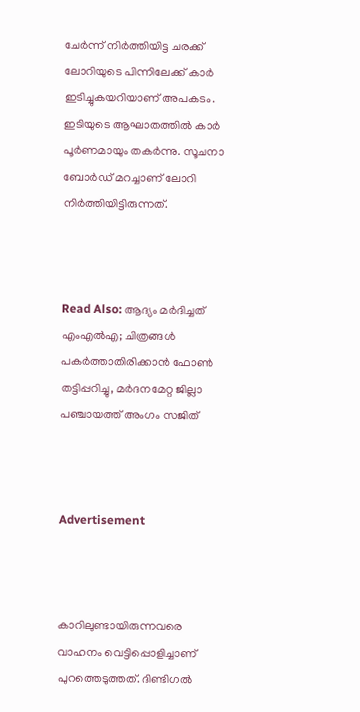ചേര്‍ന്ന് നിര്‍ത്തിയിട്ട ചരക്ക് ലോറിയുടെ പിന്നിലേക്ക് കാര്‍ ഇടിച്ചുകയറിയാണ് അപകടം. ഇടിയുടെ ആഘാതത്തില്‍ കാര്‍ പൂര്‍ണമായും തകര്‍ന്നു. സൂചനാ ബോര്‍ഡ് മറച്ചാണ് ലോറി നിര്‍ത്തിയിട്ടിരുന്നത്.



Read Also: ആദ്യം മർദിച്ചത് എംഎൽഎ; ചിത്രങ്ങൾ പകർത്താതിരിക്കാൻ ഫോൺ തട്ടിപ്പറിച്ചു, മർദനമേറ്റ ജില്ലാ പഞ്ചായത്ത് അംഗം സജിത്



Advertisement



കാറിലുണ്ടായിരുന്നവരെ വാഹനം വെട്ടിപ്പൊളിച്ചാണ് പുറത്തെടുത്തത്. ദിണ്ടിഗല്‍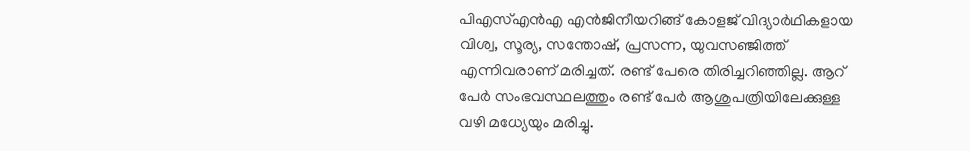പിഎസ്എന്‍എ എന്‍ജിനീയറിങ്ങ് കോളജ് വിദ്യാര്‍ഥികളായ വിശ്വ, സൂര്യ, സന്തോഷ്, പ്രസന്ന, യുവസഞ്ജിത്ത് എന്നിവരാണ് മരിച്ചത്. രണ്ട് പേരെ തിരിച്ചറിഞ്ഞില്ല. ആറ് പേര്‍ സംഭവസ്ഥലത്തും രണ്ട് പേര്‍ ആശുപത്രിയിലേക്കുള്ള വഴി മധ്യേയും മരിച്ചു.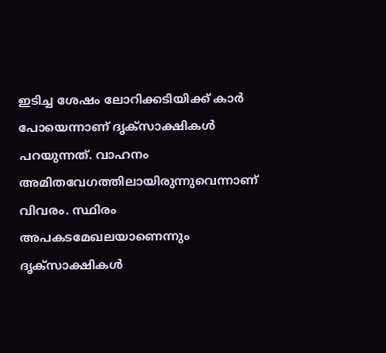ഇടിച്ച ശേഷം ലോറിക്കടിയിക്ക് കാര്‍ പോയെന്നാണ് ദൃക്‌സാക്ഷികള്‍ പറയുന്നത്. വാഹനം അമിതവേഗത്തിലായിരുന്നുവെന്നാണ് വിവരം. സ്ഥിരം അപകടമേഖലയാണെന്നും ദൃക്‌സാക്ഷികള്‍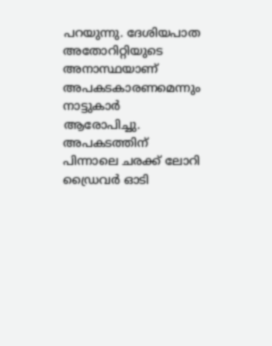പറയുന്നു. ദേശിയപാത അതോറിറ്റിയുടെ അനാസ്ഥയാണ് അപകടകാരണമെന്നും നാട്ടുകാര്‍ ആരോപിച്ചു. അപകടത്തിന് പിന്നാലെ ചരക്ക് ലോറി ഡ്രൈവര്‍ ഓടി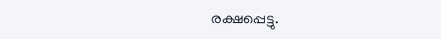രക്ഷപ്പെട്ടു.